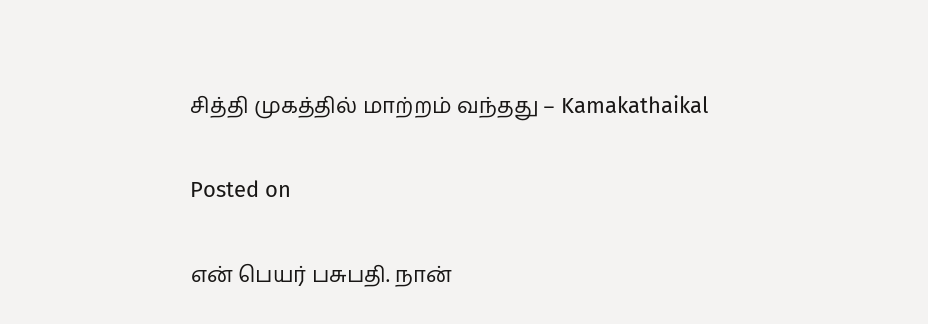சித்தி முகத்தில் மாற்றம் வந்தது – Kamakathaikal

Posted on

என் பெயர் பசுபதி. நான்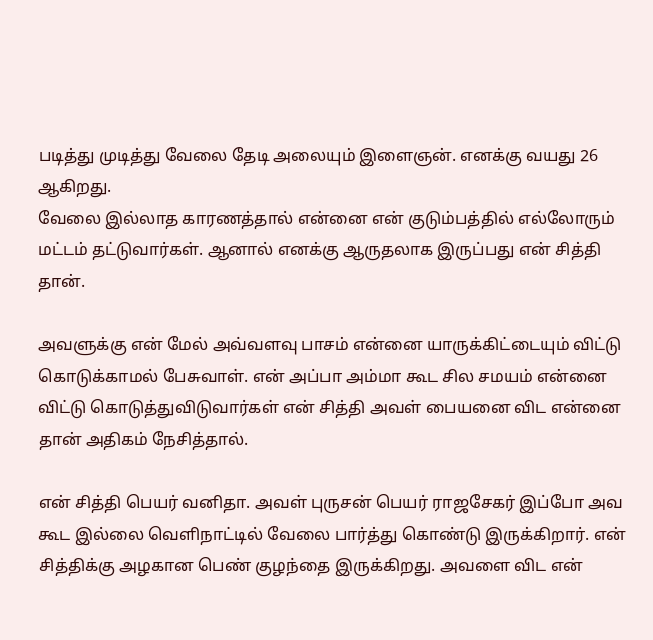படித்து முடித்து வேலை தேடி அலையும் இளைஞன். எனக்கு வயது 26 ஆகிறது.
வேலை இல்லாத காரணத்தால் என்னை என் குடும்பத்தில் எல்லோரும் மட்டம் தட்டுவார்கள். ஆனால் எனக்கு ஆருதலாக இருப்பது என் சித்தி தான்.

அவளுக்கு என் மேல் அவ்வளவு பாசம் என்னை யாருக்கிட்டையும் விட்டு கொடுக்காமல் பேசுவாள். என் அப்பா அம்மா கூட சில சமயம் என்னை விட்டு கொடுத்துவிடுவார்கள் என் சித்தி அவள் பையனை விட என்னை தான் அதிகம் நேசித்தால்.

என் சித்தி பெயர் வனிதா. அவள் புருசன் பெயர் ராஜசேகர் இப்போ அவ கூட இல்லை வெளிநாட்டில் வேலை பார்த்து கொண்டு இருக்கிறார். என் சித்திக்கு அழகான பெண் குழந்தை இருக்கிறது. அவளை விட என்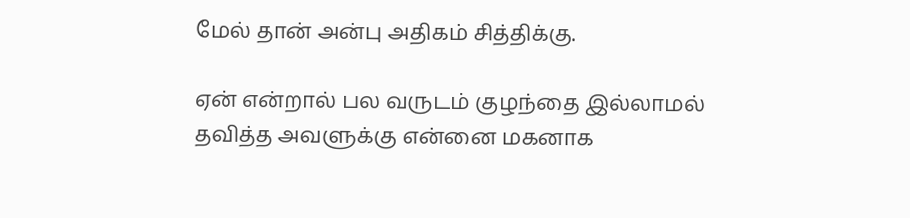மேல் தான் அன்பு அதிகம் சித்திக்கு.

ஏன் என்றால் பல வருடம் குழந்தை இல்லாமல் தவித்த அவளுக்கு என்னை மகனாக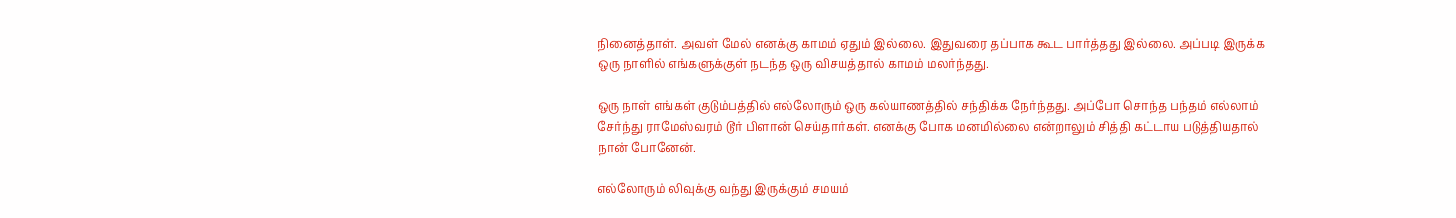நினைத்தாள். அவள் மேல் எனக்கு காமம் ஏதும் இல்லை. இதுவரை தப்பாக கூட பார்த்தது இல்லை. அப்படி இருக்க ஒரு நாளில் எங்களுக்குள் நடந்த ஒரு விசயத்தால் காமம் மலர்ந்தது.

ஒரு நாள் எங்கள் குடும்பத்தில் எல்லோரும் ஒரு கல்யாணத்தில் சந்திக்க நேர்ந்தது. அப்போ சொந்த பந்தம் எல்லாம் சேர்ந்து ராமேஸ்வரம் டூர் பிளான் செய்தார்கள். எனக்கு போக மனமில்லை என்றாலும் சித்தி கட்டாய படுத்தியதால் நான் போனேன்.

எல்லோரும் லிவுக்கு வந்து இருக்கும் சமயம்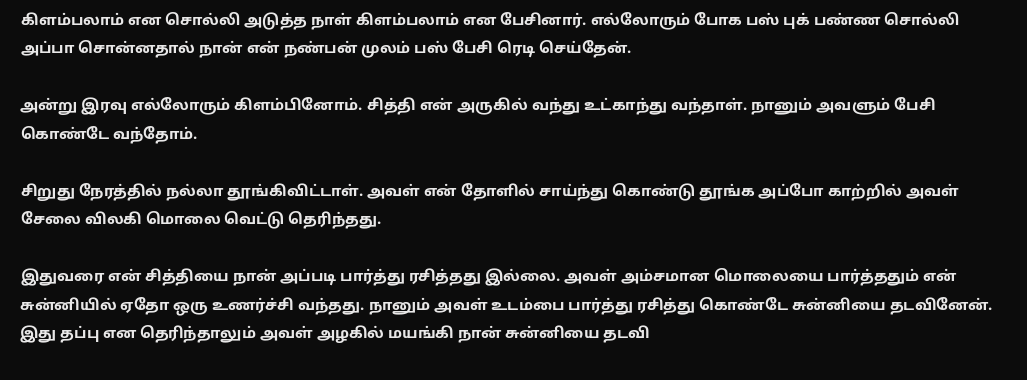கிளம்பலாம் என சொல்லி அடுத்த நாள் கிளம்பலாம் என பேசினார். எல்லோரும் போக பஸ் புக் பண்ண சொல்லி அப்பா சொன்னதால் நான் என் நண்பன் முலம் பஸ் பேசி ரெடி செய்தேன்.

அன்று இரவு எல்லோரும் கிளம்பினோம். சித்தி என் அருகில் வந்து உட்காந்து வந்தாள். நானும் அவளும் பேசி கொண்டே வந்தோம்.

சிறுது நேரத்தில் நல்லா தூங்கிவிட்டாள். அவள் என் தோளில் சாய்ந்து கொண்டு தூங்க அப்போ காற்றில் அவள் சேலை விலகி மொலை வெட்டு தெரிந்தது.

இதுவரை என் சித்தியை நான் அப்படி பார்த்து ரசித்தது இல்லை. அவள் அம்சமான மொலையை பார்த்ததும் என் சுன்னியில் ஏதோ ஒரு உணர்ச்சி வந்தது. நானும் அவள் உடம்பை பார்த்து ரசித்து கொண்டே சுன்னியை தடவினேன். இது தப்பு என தெரிந்தாலும் அவள் அழகில் மயங்கி நான் சுன்னியை தடவி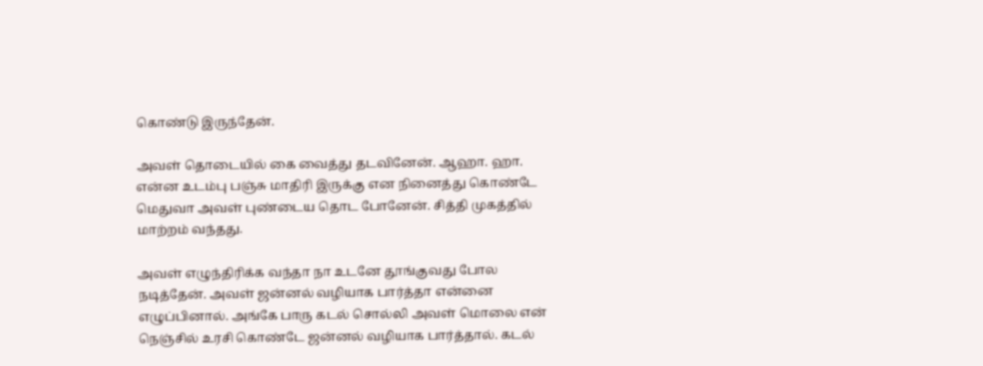கொண்டு இருந்தேன்.

அவள் தொடையில் கை வைத்து தடவினேன். ஆஹா. ஹா. என்ன உடம்பு பஞ்சு மாதிரி இருக்கு என நினைத்து கொண்டே மெதுவா அவள் புண்டைய தொட போனேன். சித்தி முகத்தில் மாற்றம் வந்தது.

அவள் எழுந்திரிக்க வந்தா நா உடனே தூங்குவது போல நடித்தேன். அவள் ஜன்னல் வழியாக பார்த்தா என்னை எழுப்பினால். அங்கே பாரு கடல் சொல்லி அவள் மொலை என் நெஞ்சில் உரசி கொண்டே ஜன்னல் வழியாக பார்த்தால். கடல்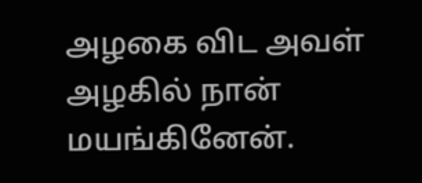அழகை விட அவள் அழகில் நான் மயங்கினேன்.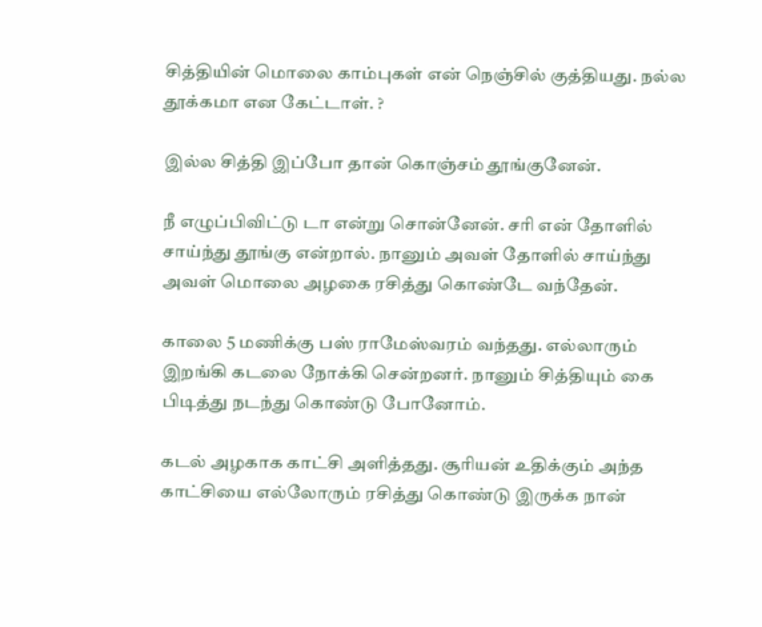சித்தியின் மொலை காம்புகள் என் நெஞ்சில் குத்தியது. நல்ல தூக்கமா என கேட்டாள். ?

இல்ல சித்தி இப்போ தான் கொஞ்சம் தூங்குனேன்.

நீ எழுப்பிவிட்டு டா என்று சொன்னேன். சரி என் தோளில் சாய்ந்து தூங்கு என்றால். நானும் அவள் தோளில் சாய்ந்து அவள் மொலை அழகை ரசித்து கொண்டே வந்தேன்.

காலை 5 மணிக்கு பஸ் ராமேஸ்வரம் வந்தது. எல்லாரும் இறங்கி கடலை நோக்கி சென்றனர். நானும் சித்தியும் கை பிடித்து நடந்து கொண்டு போனோம்.

கடல் அழகாக காட்சி அளித்தது. சூரியன் உதிக்கும் அந்த காட்சியை எல்லோரும் ரசித்து கொண்டு இருக்க நான்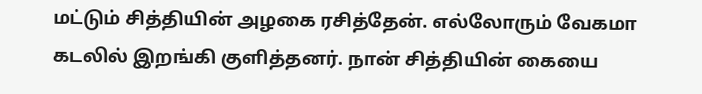மட்டும் சித்தியின் அழகை ரசித்தேன். எல்லோரும் வேகமா கடலில் இறங்கி குளித்தனர். நான் சித்தியின் கையை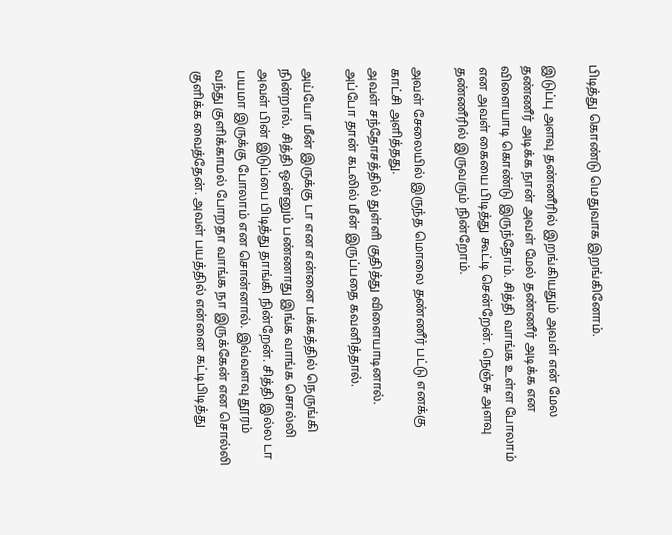பிடித்து கொண்டு மெதுவாக இறங்கினோம்.

இடுப்பு அளவு தண்ணீரில் இறங்கியதும் அவள் என் மேல தண்ணீர் அடிக்க நான் அவள் மேல் தண்ணீர் அடிக்க என விளையாடி கொண்டு இருந்தோம். சித்தி வாங்க உள்ள போலாம் என அவள் கையை பிடித்து கூட்டி சென்றேன். நெஞ்சு அளவு தண்ணீரில் இருவரும் நின்றோம்.

அவள் சேலையில் இருந்த மொலை தண்ணீர் பட்டு எனக்கு காட்சி அளித்தது.
அவள் சந்தோசத்தில் துள்ளி குதித்து விளையாடினால்.
அப்போ தான் கடலில் மீன் இருப்பதை கவனித்தால்.

அய்யோ மீன் இருக்கு டா என என்னை பக்கத்தில் நெருங்கி நின்றால். சித்தி ஒன்னும் பண்ணாது இங்க வாங்க சொல்லி அவள் பின் இடுப்பை பிடித்து தாங்கி நின்றேன். சித்தி இல்ல டா பயமா இருக்கு போலாம் என சொன்னால். இவ்வளவு தூரம் வந்து குளிக்காமல் போறதா வாங்க நா இருக்கேன் என சொல்லி குளிக்க வைத்தேன். அவள் பயத்தில் என்னை கட்டிபிடித்து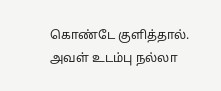கொண்டே குளித்தால். அவள் உடம்பு நல்லா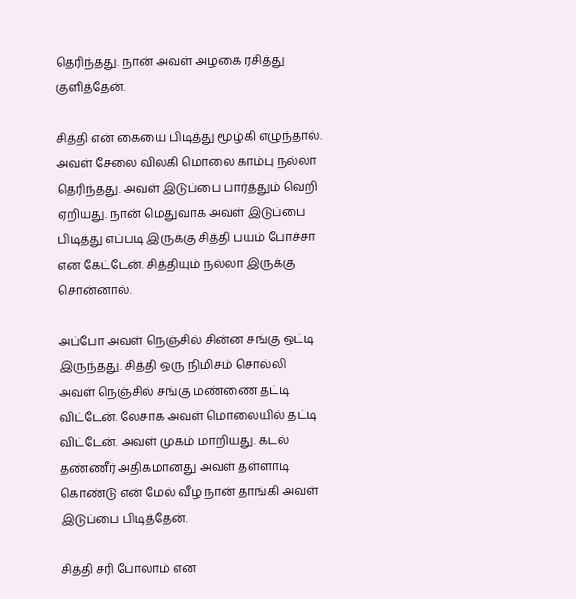தெரிந்தது. நான் அவள் அழகை ரசித்து குளித்தேன்.

சித்தி என் கையை பிடித்து மூழ்கி எழுந்தால். அவள் சேலை விலகி மொலை காம்பு நல்லா தெரிந்தது. அவள் இடுப்பை பார்த்தும் வெறி ஏறியது. நான் மெதுவாக அவள் இடுப்பை பிடித்து எப்படி இருக்கு சித்தி பயம் போச்சா என கேட்டேன். சித்தியும் நல்லா இருக்கு சொன்னால்.

அப்போ அவள் நெஞ்சில் சின்ன சங்கு ஒட்டி இருந்தது. சித்தி ஒரு நிமிசம் சொல்லி அவள் நெஞ்சில் சங்கு மண்ணை தட்டி விட்டேன். லேசாக அவள் மொலையில் தட்டி விட்டேன். அவள் முகம் மாறியது. கடல் தண்ணீர் அதிகமானது அவள் தள்ளாடி கொண்டு என் மேல் வீழ நான் தாங்கி அவள் இடுப்பை பிடித்தேன்.

சித்தி சரி போலாம் என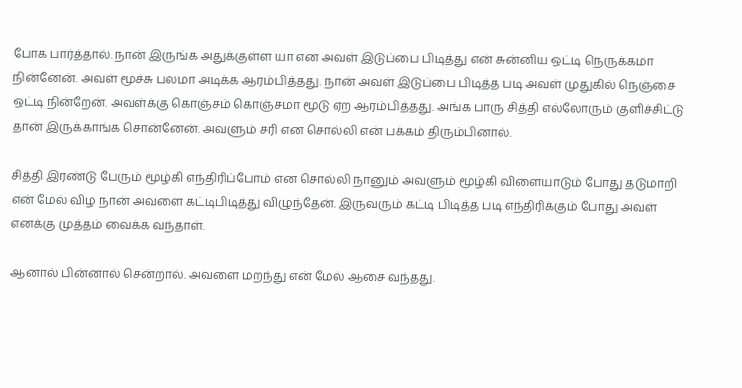போக பார்த்தால். நான் இருங்க அதுக்குள்ள யா என அவள் இடுப்பை பிடித்து என் சுன்னிய ஒட்டி நெருக்கமா நின்னேன். அவள் மூச்சு பலமா அடிக்க ஆரம்பித்தது. நான் அவள் இடுப்பை பிடித்த படி அவள் முதுகில் நெஞ்சை ஒட்டி நின்றேன். அவள்க்கு கொஞ்சம் கொஞ்சமா மூடு ஏற ஆரம்பித்தது. அங்க பாரு சித்தி எல்லோரும் குளிச்சிட்டு தான் இருக்காங்க சொன்னேன். அவளும் சரி என சொல்லி என் பக்கம் திரும்பினால்.

சித்தி இரண்டு பேரும் மூழ்கி எந்திரிப்போம் என சொல்லி நானும் அவளும் மூழ்கி விளையாடும் போது தடுமாறி என் மேல் விழ நான் அவளை கட்டிபிடித்து விழுந்தேன். இருவரும் கட்டி பிடித்த படி எந்திரிக்கும் போது அவள் எனக்கு முத்தம் வைக்க வந்தாள்.

ஆனால் பின்னால் சென்றால். அவளை மறந்து என் மேல் ஆசை வந்தது.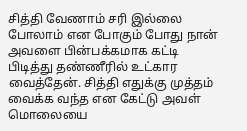சித்தி வேணாம் சரி இல்லை போலாம் என போகும் போது நான் அவளை பின்பக்கமாக கட்டி பிடித்து தண்ணீரில் உட்கார வைத்தேன். சித்தி எதுக்கு முத்தம் வைக்க வந்த என கேட்டு அவள் மொலையை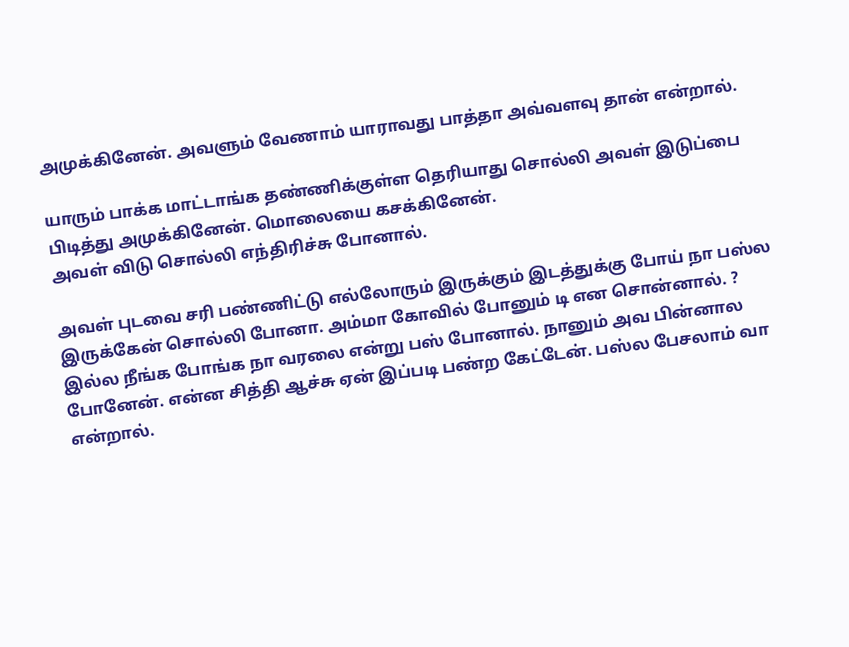அமுக்கினேன். அவளும் வேணாம் யாராவது பாத்தா அவ்வளவு தான் என்றால்.

யாரும் பாக்க மாட்டாங்க தண்ணிக்குள்ள தெரியாது சொல்லி அவள் இடுப்பை பிடித்து அமுக்கினேன். மொலையை கசக்கினேன்.
அவள் விடு சொல்லி எந்திரிச்சு போனால்.

அவள் புடவை சரி பண்ணிட்டு எல்லோரும் இருக்கும் இடத்துக்கு போய் நா பஸ்ல இருக்கேன் சொல்லி போனா. அம்மா கோவில் போனும் டி என சொன்னால். ? இல்ல நீங்க போங்க நா வரலை என்று பஸ் போனால். நானும் அவ பின்னால போனேன். என்ன சித்தி ஆச்சு ஏன் இப்படி பண்ற கேட்டேன். பஸ்ல பேசலாம் வா என்றால்.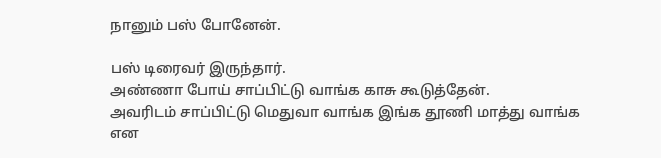நானும் பஸ் போனேன்.

பஸ் டிரைவர் இருந்தார்.
அண்ணா போய் சாப்பிட்டு வாங்க காசு கூடுத்தேன்.
அவரிடம் சாப்பிட்டு மெதுவா வாங்க இங்க தூணி மாத்து வாங்க என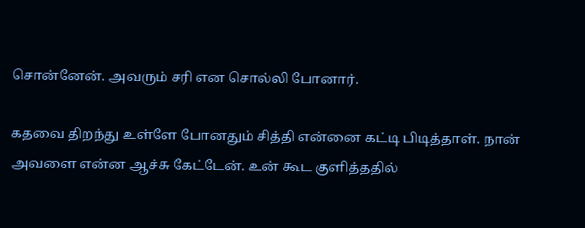சொன்னேன். அவரும் சரி என சொல்லி போனார்.

கதவை திறந்து உள்ளே போனதும் சித்தி என்னை கட்டி பிடித்தாள். நான் அவளை என்ன ஆச்சு கேட்டேன். உன் கூட குளித்ததில்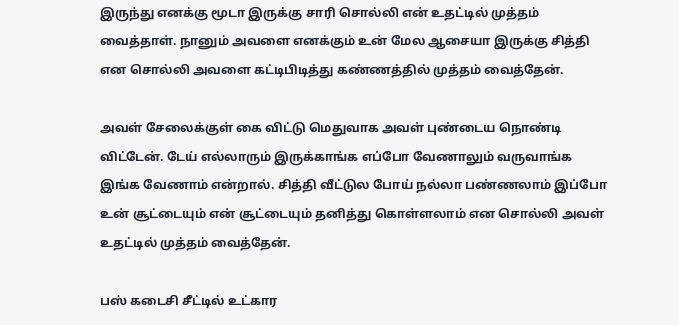இருந்து எனக்கு மூடா இருக்கு சாரி சொல்லி என் உதட்டில் முத்தம் வைத்தாள். நானும் அவளை எனக்கும் உன் மேல ஆசையா இருக்கு சித்தி என சொல்லி அவளை கட்டிபிடித்து கண்ணத்தில் முத்தம் வைத்தேன்.

அவள் சேலைக்குள் கை விட்டு மெதுவாக அவள் புண்டைய நொண்டி விட்டேன். டேய் எல்லாரும் இருக்காங்க எப்போ வேணாலும் வருவாங்க இங்க வேணாம் என்றால். சித்தி வீட்டுல போய் நல்லா பண்ணலாம் இப்போ உன் சூட்டையும் என் சூட்டையும் தனித்து கொள்ளலாம் என சொல்லி அவள் உதட்டில் முத்தம் வைத்தேன்.

பஸ் கடைசி சீட்டில் உட்கார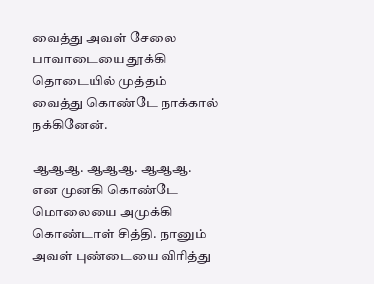வைத்து அவள் சேலை பாவாடையை தூக்கி தொடையில் முத்தம் வைத்து கொண்டே நாக்கால் நக்கினேன்.

ஆஆஆ. ஆஆஆ. ஆஆஆ.
என முனகி கொண்டே மொலையை அமுக்கி கொண்டாள் சித்தி. நானும் அவள் புண்டையை விரித்து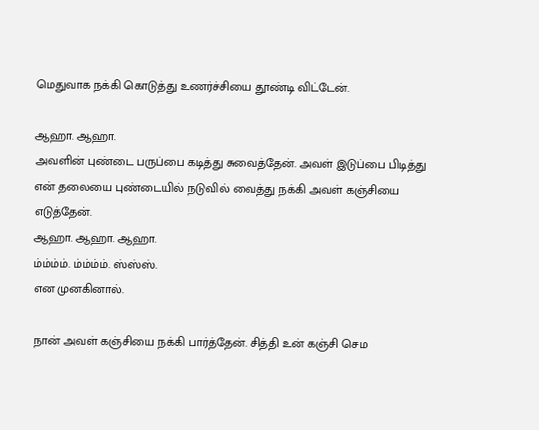மெதுவாக நக்கி கொடுத்து உணர்ச்சியை தூண்டி விட்டேன்.

ஆஹா. ஆஹா.
அவளின் புண்டை பருப்பை கடித்து சுவைத்தேன். அவள் இடுப்பை பிடித்து என் தலையை புண்டையில் நடுவில் வைத்து நக்கி அவள் கஞ்சியை எடுத்தேன்.
ஆஹா. ஆஹா. ஆஹா.
ம்ம்ம்ம். ம்ம்ம்ம். ஸ்ஸ்ஸ்.
என முனகினால்.

நான் அவள் கஞ்சியை நக்கி பார்த்தேன்‌. சித்தி உன் கஞ்சி செம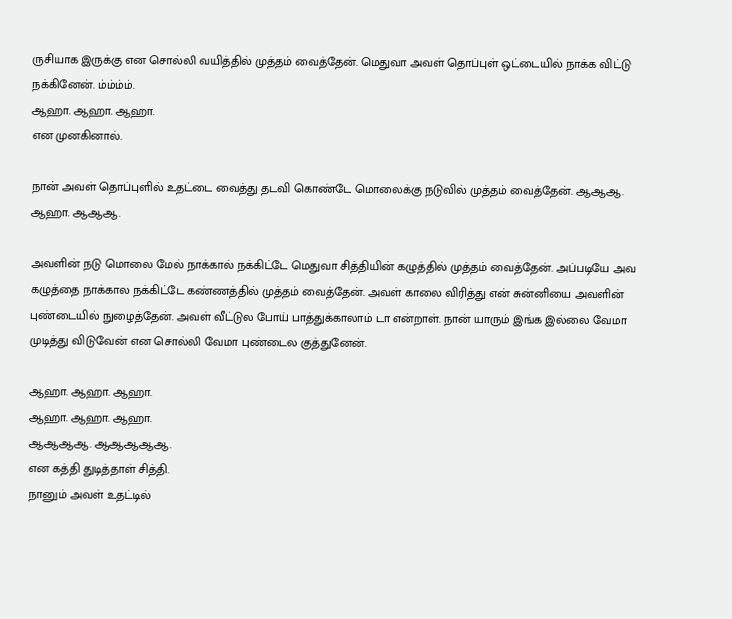ருசியாக இருக்கு என சொல்லி வயித்தில் முத்தம் வைத்தேன். மெதுவா அவள் தொப்புள் ஒட்டையில் நாக்க விட்டு நக்கினேன். ம்ம்ம்ம்.
ஆஹா. ஆஹா. ஆஹா.
என முனகினால்.

நான் அவள் தொப்புளில் உதட்டை வைத்து தடவி கொண்டே மொலைக்கு நடுவில் முத்தம் வைத்தேன். ஆஆஆ. ஆஹா. ஆஆஆ.

அவளின் நடு மொலை மேல் நாக்கால் நக்கிட்டே மெதுவா சித்தியின் கழுத்தில் முத்தம் வைத்தேன். அப்படியே அவ கழுத்தை நாக்கால நக்கிட்டே கண்ணத்தில் முத்தம் வைத்தேன். அவள் காலை விரித்து என் சுன்னியை அவளின் புண்டையில் நுழைத்தேன். அவள் வீட்டுல போய் பாத்துக்காலாம் டா என்றாள். நான் யாரும் இங்க இல்லை வேமா முடித்து விடுவேன் என சொல்லி வேமா புண்டைல குத்துனேன்.

ஆஹா. ஆஹா. ஆஹா.
ஆஹா. ஆஹா. ஆஹா.
ஆஆஆஆ. ஆஆஆஆஆ.
என கத்தி துடித்தாள் சித்தி.
நானும் அவள் உதட்டில்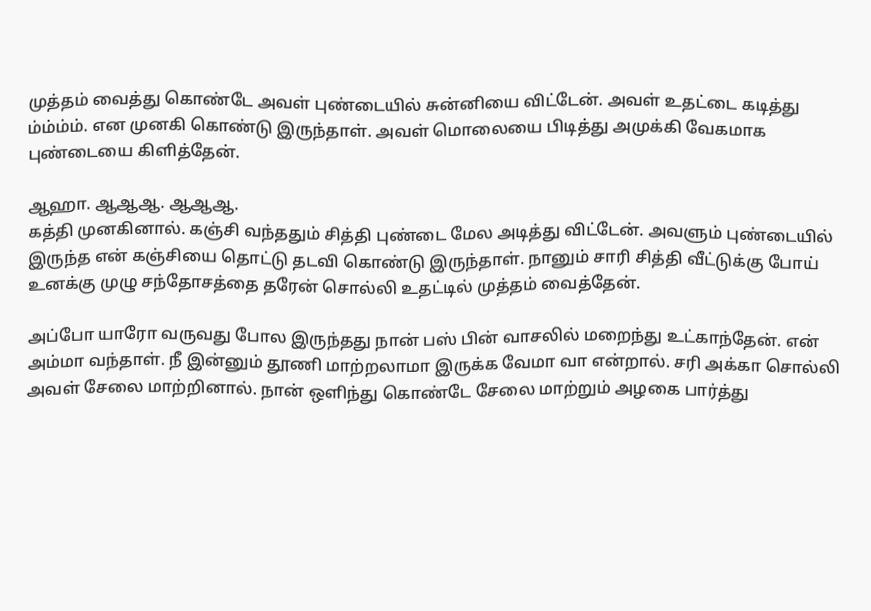முத்தம் வைத்து கொண்டே அவள் புண்டையில் சுன்னியை விட்டேன். அவள் உதட்டை கடித்து ம்ம்ம்ம். என முனகி கொண்டு இருந்தாள். அவள் மொலையை பிடித்து அமுக்கி வேகமாக புண்டையை கிளித்தேன்.

ஆஹா. ஆஆஆ. ஆஆஆ.
கத்தி முனகினால். கஞ்சி வந்ததும் சித்தி புண்டை மேல அடித்து விட்டேன். அவளும்‌ புண்டையில் இருந்த என் கஞ்சியை தொட்டு தடவி கொண்டு இருந்தாள். நானும் சாரி சித்தி வீட்டுக்கு போய் உனக்கு முழு சந்தோசத்தை தரேன் சொல்லி உதட்டில் முத்தம் வைத்தேன்.

அப்போ யாரோ வருவது போல இருந்தது நான் பஸ் பின் வாசலில் மறைந்து உட்காந்தேன். என் அம்மா வந்தாள். நீ இன்னும் தூணி மாற்றலாமா இருக்க வேமா வா என்றால். சரி அக்கா சொல்லி அவள் சேலை மாற்றினால். நான் ஒளிந்து கொண்டே சேலை மாற்றும் அழகை பார்த்து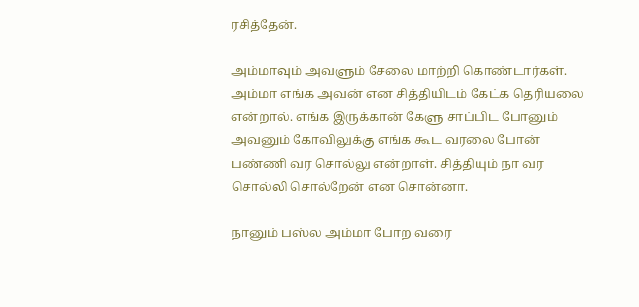ரசித்தேன்.

அம்மாவும் அவளும் சேலை மாற்றி கொண்டார்கள். அம்மா எங்க அவன் என சித்தியிடம்‌ கேட்க தெரியலை என்றால். எங்க இருக்கான் கேளு சாப்பிட போனும் அவனும் கோவிலுக்கு எங்க கூட வரலை போன் பண்ணி வர சொல்லு என்றாள். சித்தியும் நா வர சொல்லி சொல்றேன் என சொன்னா.

நானும் பஸ்ல அம்மா போற வரை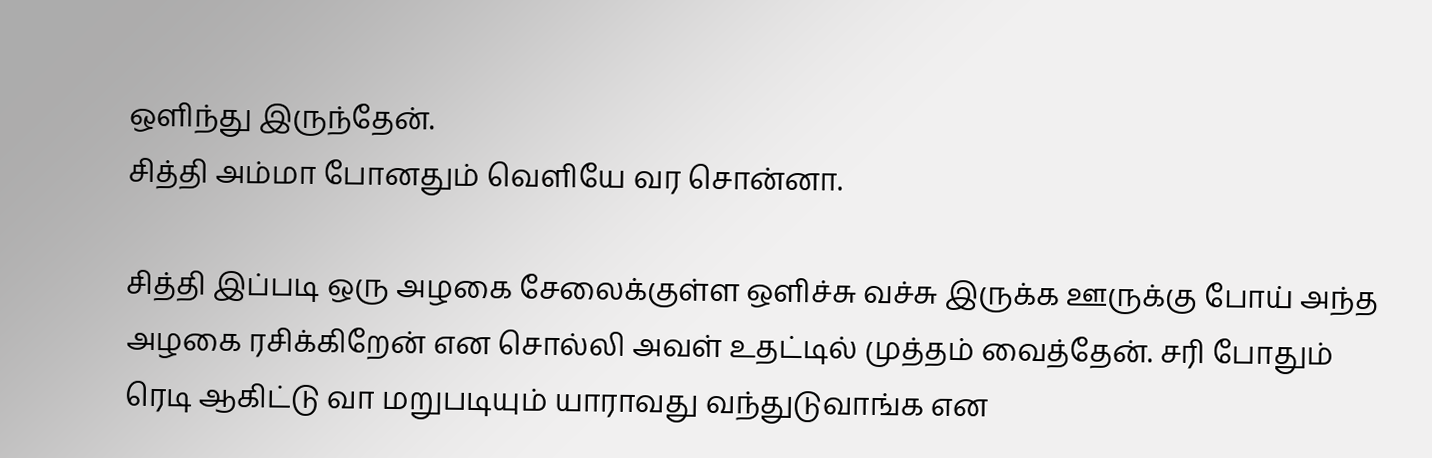ஒளிந்து இருந்தேன்.
சித்தி அம்மா போனதும் வெளியே வர சொன்னா.

சித்தி இப்படி ஒரு அழகை சேலைக்குள்ள ஒளிச்சு வச்சு இருக்க ஊருக்கு போய் அந்த அழகை ரசிக்கிறேன் என சொல்லி அவள் உதட்டில் முத்தம் வைத்தேன். சரி போதும் ரெடி ஆகிட்டு வா மறுபடியும் யாராவது வந்துடுவாங்க என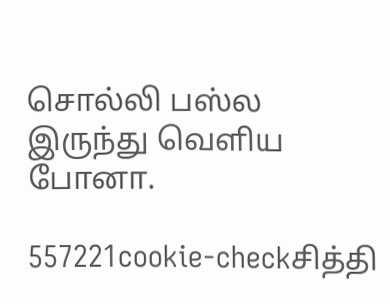சொல்லி பஸ்ல இருந்து வெளிய போனா.

557221cookie-checkசித்தி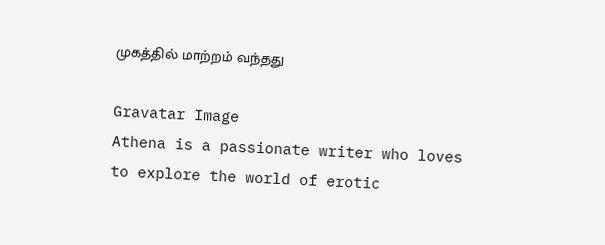முகத்தில் மாற்றம் வந்தது

Gravatar Image
Athena is a passionate writer who loves to explore the world of erotic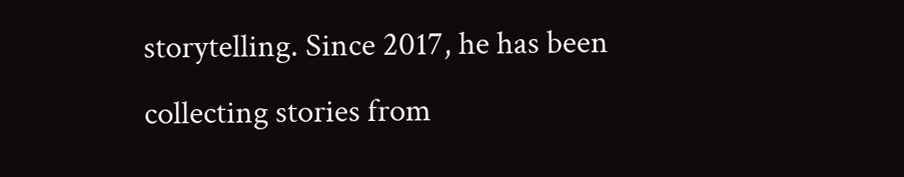storytelling. Since 2017, he has been collecting stories from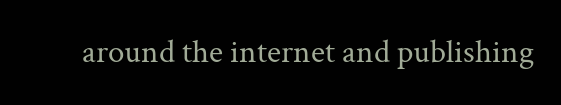around the internet and publishing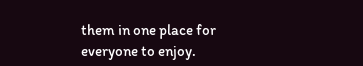them in one place for everyone to enjoy.